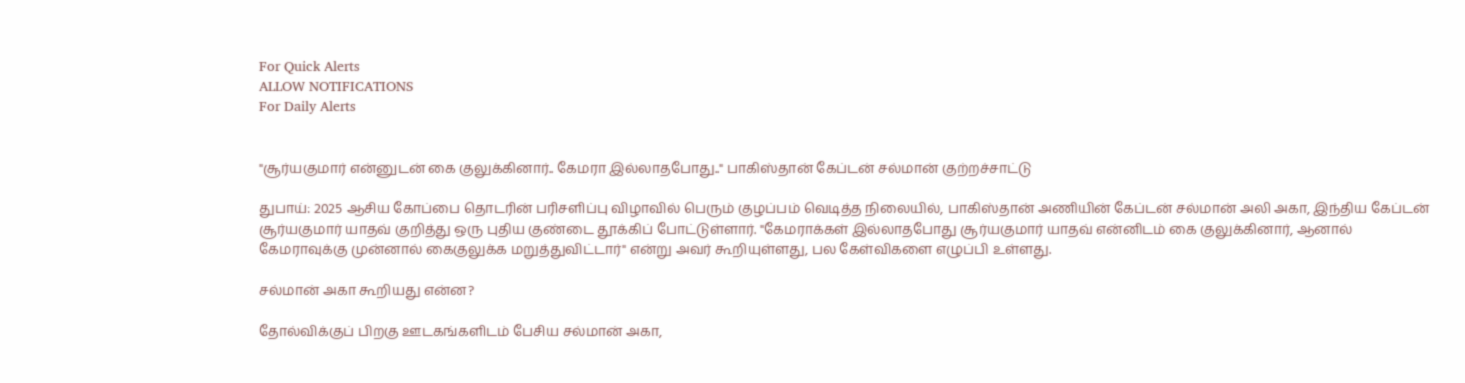For Quick Alerts
ALLOW NOTIFICATIONS
For Daily Alerts


"சூர்யகுமார் என்னுடன் கை குலுக்கினார்.. கேமரா இல்லாதபோது.." பாகிஸ்தான் கேப்டன் சல்மான் குற்றச்சாட்டு

துபாய்: 2025 ஆசிய கோப்பை தொடரின் பரிசளிப்பு விழாவில் பெரும் குழப்பம் வெடித்த நிலையில், பாகிஸ்தான் அணியின் கேப்டன் சல்மான் அலி அகா, இந்திய கேப்டன் சூர்யகுமார் யாதவ் குறித்து ஒரு புதிய குண்டை தூக்கிப் போட்டுள்ளார். "கேமராக்கள் இல்லாதபோது சூர்யகுமார் யாதவ் என்னிடம் கை குலுக்கினார், ஆனால் கேமராவுக்கு முன்னால் கைகுலுக்க மறுத்துவிட்டார்" என்று அவர் கூறியுள்ளது, பல கேள்விகளை எழுப்பி உள்ளது.

சல்மான் அகா கூறியது என்ன?

தோல்விக்குப் பிறகு ஊடகங்களிடம் பேசிய சல்மான் அகா,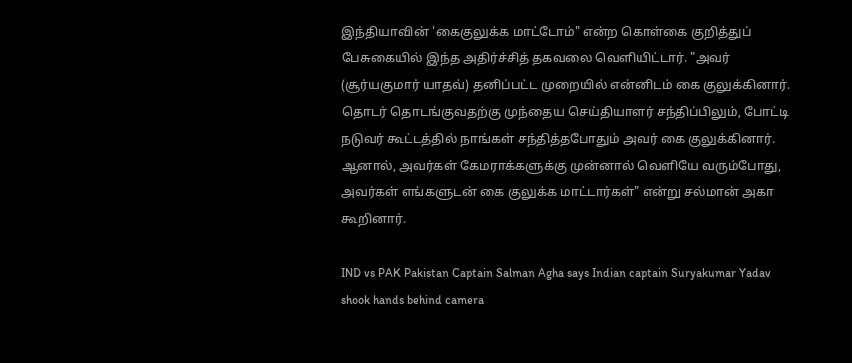இந்தியாவின் 'கைகுலுக்க மாட்டோம்" என்ற கொள்கை குறித்துப் பேசுகையில் இந்த அதிர்ச்சித் தகவலை வெளியிட்டார். "அவர் (சூர்யகுமார் யாதவ்) தனிப்பட்ட முறையில் என்னிடம் கை குலுக்கினார். தொடர் தொடங்குவதற்கு முந்தைய செய்தியாளர் சந்திப்பிலும், போட்டி நடுவர் கூட்டத்தில் நாங்கள் சந்தித்தபோதும் அவர் கை குலுக்கினார். ஆனால், அவர்கள் கேமராக்களுக்கு முன்னால் வெளியே வரும்போது, அவர்கள் எங்களுடன் கை குலுக்க மாட்டார்கள்" என்று சல்மான் அகா கூறினார்.

IND vs PAK Pakistan Captain Salman Agha says Indian captain Suryakumar Yadav shook hands behind camera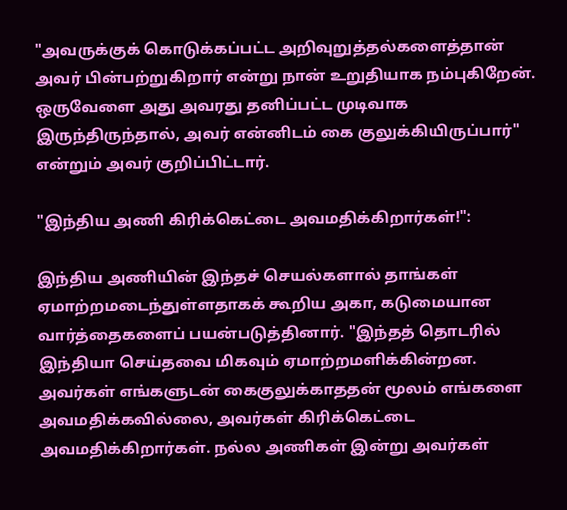"அவருக்குக் கொடுக்கப்பட்ட அறிவுறுத்தல்களைத்தான் அவர் பின்பற்றுகிறார் என்று நான் உறுதியாக நம்புகிறேன். ஒருவேளை அது அவரது தனிப்பட்ட முடிவாக இருந்திருந்தால், அவர் என்னிடம் கை குலுக்கியிருப்பார்" என்றும் அவர் குறிப்பிட்டார்.

"இந்திய அணி கிரிக்கெட்டை அவமதிக்கிறார்கள்!":

இந்திய அணியின் இந்தச் செயல்களால் தாங்கள் ஏமாற்றமடைந்துள்ளதாகக் கூறிய அகா, கடுமையான வார்த்தைகளைப் பயன்படுத்தினார். "இந்தத் தொடரில் இந்தியா செய்தவை மிகவும் ஏமாற்றமளிக்கின்றன. அவர்கள் எங்களுடன் கைகுலுக்காததன் மூலம் எங்களை அவமதிக்கவில்லை, அவர்கள் கிரிக்கெட்டை அவமதிக்கிறார்கள். நல்ல அணிகள் இன்று அவர்கள்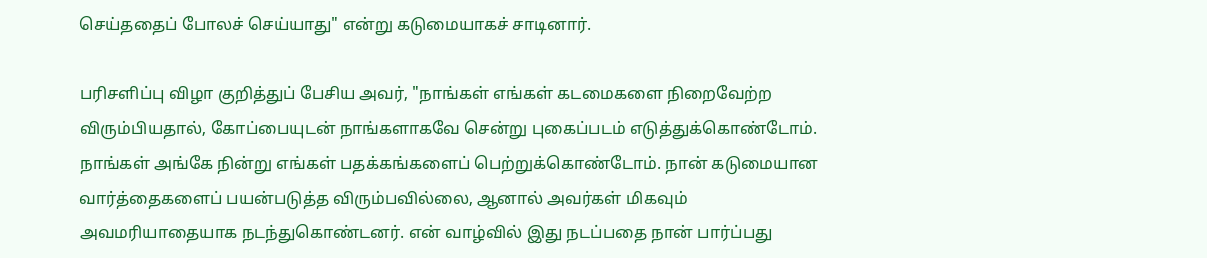செய்ததைப் போலச் செய்யாது" என்று கடுமையாகச் சாடினார்.

பரிசளிப்பு விழா குறித்துப் பேசிய அவர், "நாங்கள் எங்கள் கடமைகளை நிறைவேற்ற விரும்பியதால், கோப்பையுடன் நாங்களாகவே சென்று புகைப்படம் எடுத்துக்கொண்டோம். நாங்கள் அங்கே நின்று எங்கள் பதக்கங்களைப் பெற்றுக்கொண்டோம். நான் கடுமையான வார்த்தைகளைப் பயன்படுத்த விரும்பவில்லை, ஆனால் அவர்கள் மிகவும் அவமரியாதையாக நடந்துகொண்டனர். என் வாழ்வில் இது நடப்பதை நான் பார்ப்பது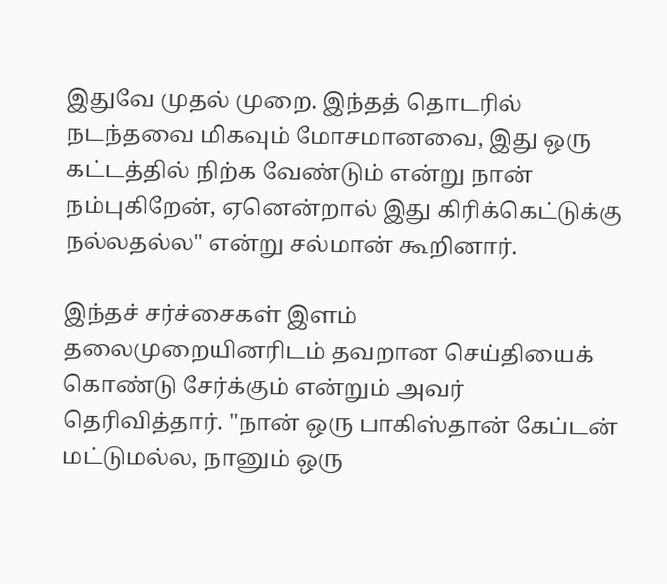இதுவே முதல் முறை. இந்தத் தொடரில் நடந்தவை மிகவும் மோசமானவை, இது ஒரு கட்டத்தில் நிற்க வேண்டும் என்று நான் நம்புகிறேன், ஏனென்றால் இது கிரிக்கெட்டுக்கு நல்லதல்ல" என்று சல்மான் கூறினார்.

இந்தச் சர்ச்சைகள் இளம் தலைமுறையினரிடம் தவறான செய்தியைக் கொண்டு சேர்க்கும் என்றும் அவர் தெரிவித்தார். "நான் ஒரு பாகிஸ்தான் கேப்டன் மட்டுமல்ல, நானும் ஒரு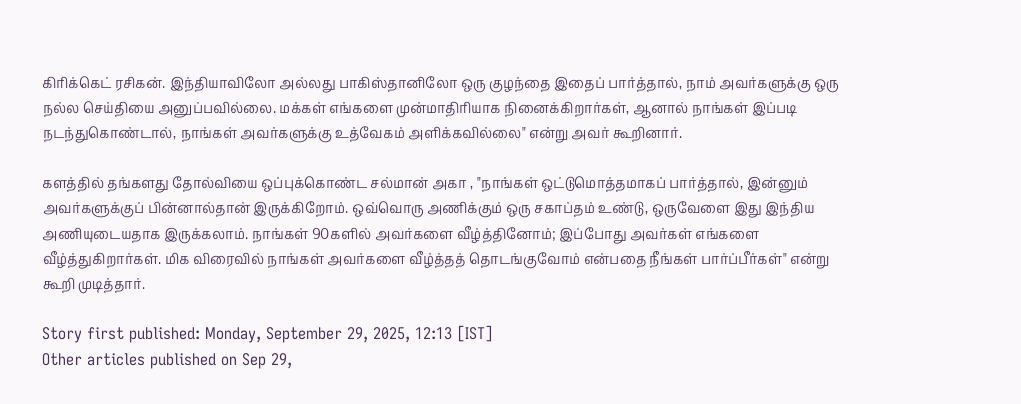கிரிக்கெட் ரசிகன். இந்தியாவிலோ அல்லது பாகிஸ்தானிலோ ஒரு குழந்தை இதைப் பார்த்தால், நாம் அவர்களுக்கு ஒரு நல்ல செய்தியை அனுப்பவில்லை. மக்கள் எங்களை முன்மாதிரியாக நினைக்கிறார்கள், ஆனால் நாங்கள் இப்படி நடந்துகொண்டால், நாங்கள் அவர்களுக்கு உத்வேகம் அளிக்கவில்லை" என்று அவர் கூறினார்.

களத்தில் தங்களது தோல்வியை ஒப்புக்கொண்ட சல்மான் அகா , "நாங்கள் ஒட்டுமொத்தமாகப் பார்த்தால், இன்னும் அவர்களுக்குப் பின்னால்தான் இருக்கிறோம். ஒவ்வொரு அணிக்கும் ஒரு சகாப்தம் உண்டு, ஒருவேளை இது இந்திய அணியுடையதாக இருக்கலாம். நாங்கள் 90களில் அவர்களை வீழ்த்தினோம்; இப்போது அவர்கள் எங்களை வீழ்த்துகிறார்கள். மிக விரைவில் நாங்கள் அவர்களை வீழ்த்தத் தொடங்குவோம் என்பதை நீங்கள் பார்ப்பீர்கள்" என்று கூறி முடித்தார்.

Story first published: Monday, September 29, 2025, 12:13 [IST]
Other articles published on Sep 29,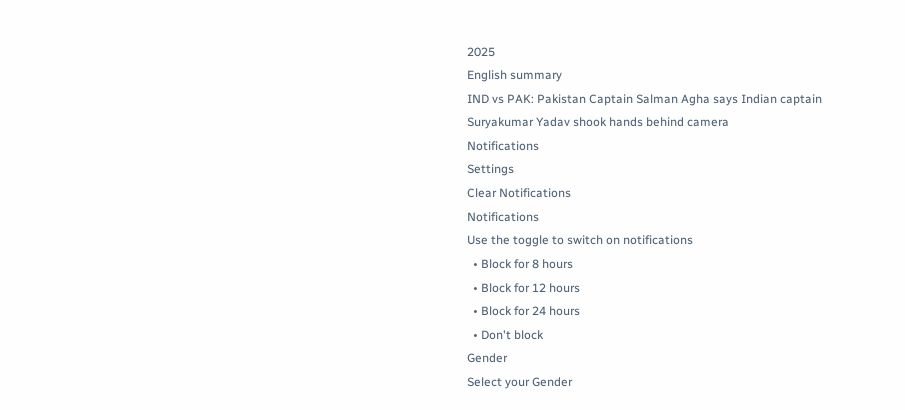2025
English summary
IND vs PAK: Pakistan Captain Salman Agha says Indian captain Suryakumar Yadav shook hands behind camera
Notifications
Settings
Clear Notifications
Notifications
Use the toggle to switch on notifications
  • Block for 8 hours
  • Block for 12 hours
  • Block for 24 hours
  • Don't block
Gender
Select your Gender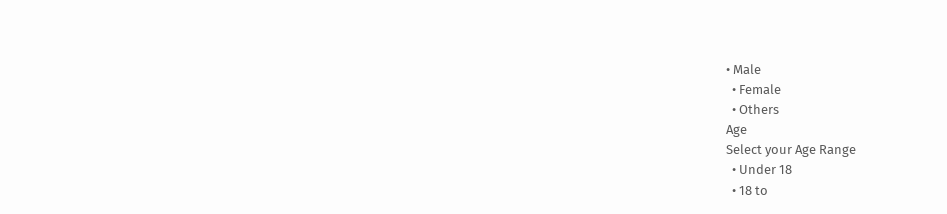• Male
  • Female
  • Others
Age
Select your Age Range
  • Under 18
  • 18 to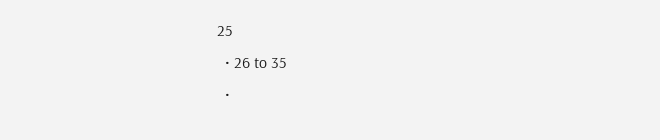25
  • 26 to 35
  •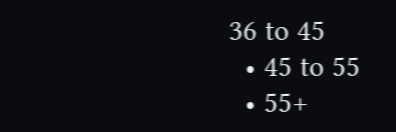36 to 45
  • 45 to 55
  • 55+